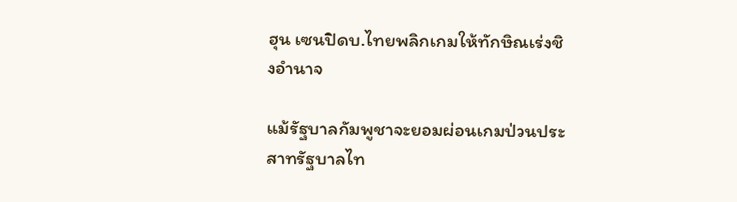ฮุน เซนปิดบ.ไทยพลิกเกมให้ทักษิณเร่งชิงอำนาจ

แม้รัฐบาลกัมพูชาจะยอมผ่อนเกมป่วนประสาทรัฐบาลไท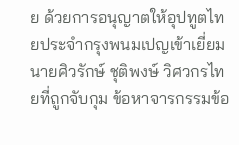ย ด้วยการอนุญาตให้อุปทูตไทยประจำกรุงพนมเปญเข้าเยี่ยม นายศิวรักษ์ ชุติพงษ์ วิศวกรไทยที่ถูกจับกุม ข้อหาจารกรรมข้อ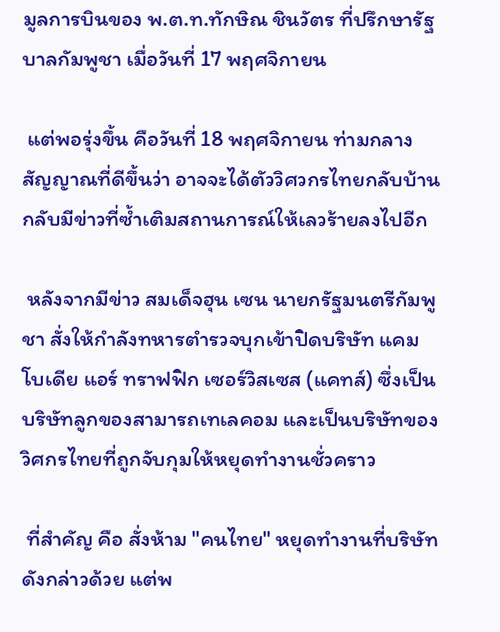มูลการบินของ พ.ต.ท.ทักษิณ ชินวัตร ที่ปรึกษารัฐบาลกัมพูชา เมื่อวันที่ 17 พฤศจิกายน

 แต่พอรุ่งขึ้น คือวันที่ 18 พฤศจิกายน ท่ามกลางสัญญาณที่ดีขึ้นว่า อาจจะได้ตัววิศวกรไทยกลับบ้าน กลับมีข่าวที่ซ้ำเติมสถานการณ์ให้เลวร้ายลงไปอีก

 หลังจากมีข่าว สมเด็จฮุน เซน นายกรัฐมนตรีกัมพูชา สั่งให้กำลังทหารตำรวจบุกเข้าปิดบริษัท แคมโบเดีย แอร์ ทราฟฟิก เซอร์วิสเซส (แคทส์) ซึ่งเป็นบริษัทลูกของสามารถเทเลคอม และเป็นบริษัทของวิศกรไทยที่ถูกจับกุมให้หยุดทำงานชั่วคราว

 ที่สำคัญ คือ สั่งห้าม "คนไทย" หยุดทำงานที่บริษัทดังกล่าวด้วย แต่พ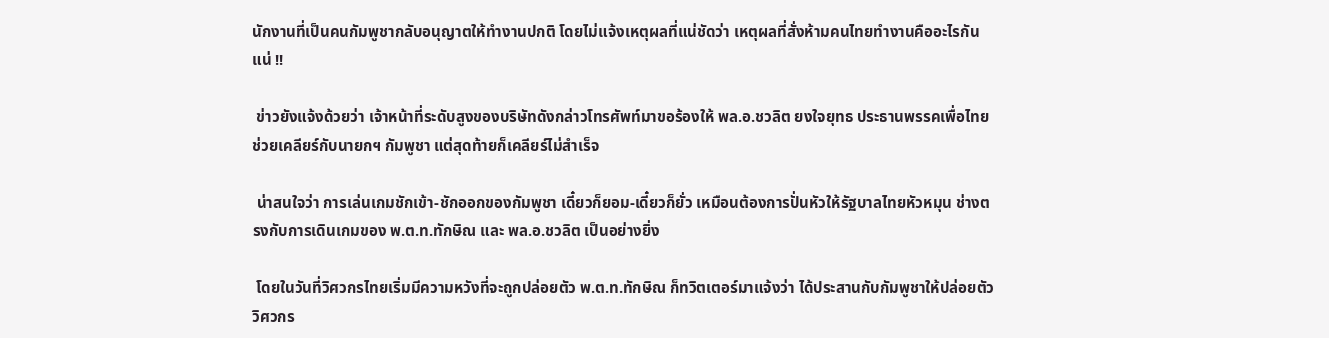นักงานที่เป็นคนกัมพูชากลับอนุญาตให้ทำงานปกติ โดยไม่แจ้งเหตุผลที่แน่ชัดว่า เหตุผลที่สั่งห้ามคนไทยทำงานคืออะไรกันแน่ !!

 ข่าวยังแจ้งด้วยว่า เจ้าหน้าที่ระดับสูงของบริษัทดังกล่าวโทรศัพท์มาขอร้องให้ พล.อ.ชวลิต ยงใจยุทธ ประธานพรรคเพื่อไทย ช่วยเคลียร์กับนายกฯ กัมพูชา แต่สุดท้ายก็เคลียร์ไม่สำเร็จ

 น่าสนใจว่า การเล่นเกมชักเข้า-ชักออกของกัมพูชา เดี๋ยวก็ยอม-เดี๋ยวก็ยั่ว เหมือนต้องการปั่นหัวให้รัฐบาลไทยหัวหมุน ช่างตรงกับการเดินเกมของ พ.ต.ท.ทักษิณ และ พล.อ.ชวลิต เป็นอย่างยิ่ง

 โดยในวันที่วิศวกรไทยเริ่มมีความหวังที่จะถูกปล่อยตัว พ.ต.ท.ทักษิณ ก็ทวิตเตอร์มาแจ้งว่า ได้ประสานกับกัมพูชาให้ปล่อยตัววิศวกร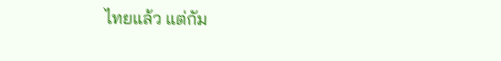ไทยแล้ว แต่กัม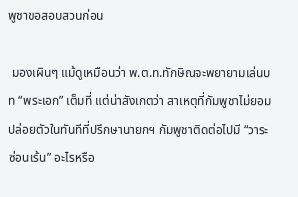พูชาขอสอบสวนก่อน

 มองเผินๆ แม้ดูเหมือนว่า พ.ต.ท.ทักษิณจะพยายามเล่นบท “พระเอก” เต็มที่ แต่น่าสังเกตว่า สาเหตุที่กัมพูชาไม่ยอมปล่อยตัวในทันทีที่ปรึกษานายกฯ กัมพูชาติดต่อไปมี “วาระซ่อนเร้น” อะไรหรือ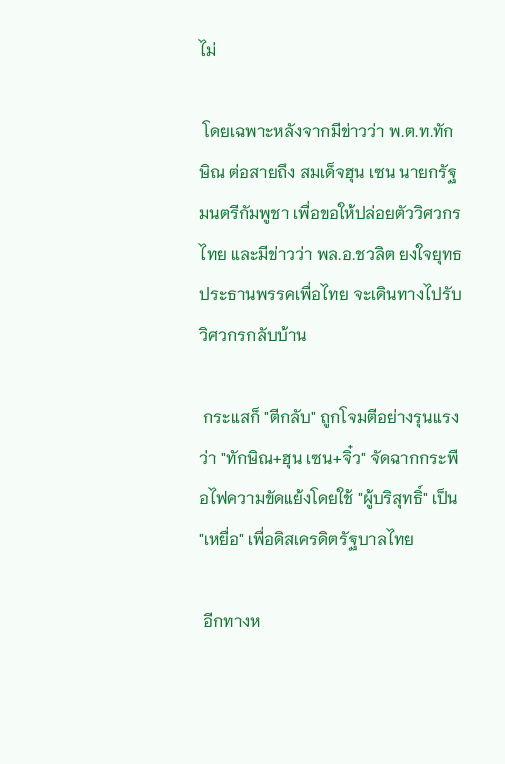ไม่

 โดยเฉพาะหลังจากมีข่าวว่า พ.ต.ท.ทักษิณ ต่อสายถึง สมเด็จฮุน เซน นายกรัฐมนตรีกัมพูชา เพื่อขอให้ปล่อยตัววิศวกรไทย และมีข่าวว่า พล.อ.ชวลิต ยงใจยุทธ ประธานพรรคเพื่อไทย จะเดินทางไปรับวิศวกรกลับบ้าน

 กระแสก็ "ตีกลับ" ถูกโจมตีอย่างรุนแรงว่า "ทักษิณ+ฮุน เซน+จิ๋ว" จัดฉากกระพือไฟความขัดแย้งโดยใช้ "ผู้บริสุทธิ์" เป็น "เหยื่อ" เพื่อดิสเครดิตรัฐบาลไทย

 อีกทางห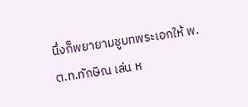นึ่งก็พยายามชูบทพระเอกให้ พ.ต.ท.ทักษิณ เล่น ห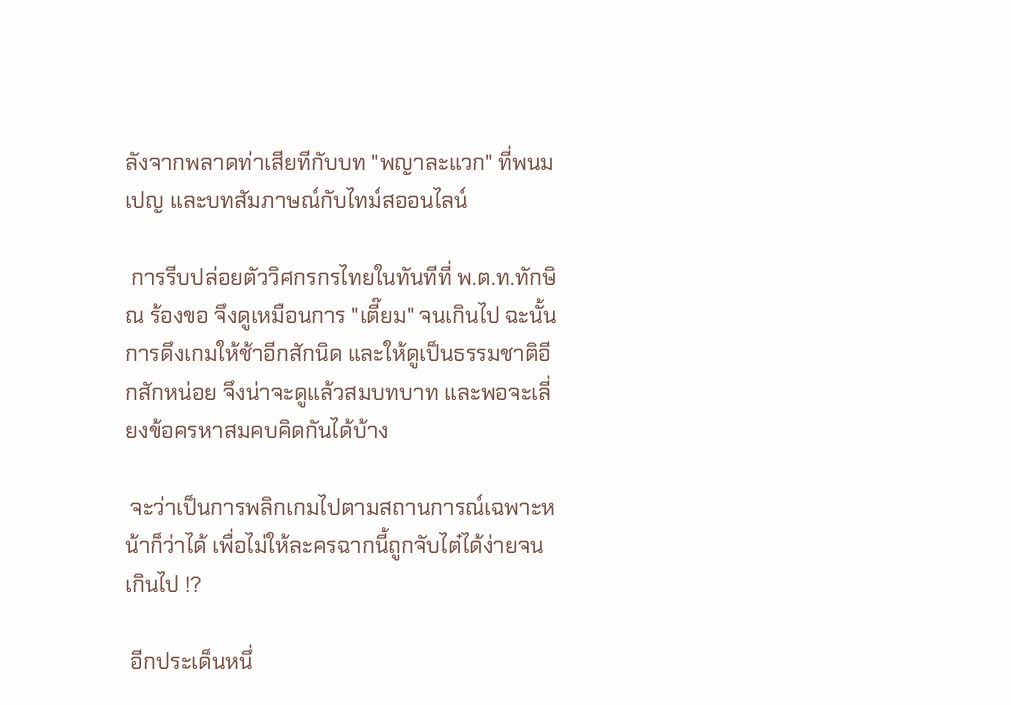ลังจากพลาดท่าเสียทีกับบท "พญาละแวก" ที่พนมเปญ และบทสัมภาษณ์กับไทม์สออนไลน์

 การรีบปล่อยตัววิศกรกรไทยในทันทีที่ พ.ต.ท.ทักษิณ ร้องขอ จึงดูเหมือนการ "เตี๊ยม" จนเกินไป ฉะนั้นการดึงเกมให้ช้าอีกสักนิด และให้ดูเป็นธรรมชาติอีกสักหน่อย จึงน่าจะดูแล้วสมบทบาท และพอจะเลี่ยงข้อครหาสมคบคิดกันได้บ้าง

 จะว่าเป็นการพลิกเกมไปตามสถานการณ์เฉพาะหน้าก็ว่าได้ เพื่อไม่ให้ละครฉากนี้ถูกจับไต๋ได้ง่ายจนเกินไป !?

 อีกประเด็นหนึ่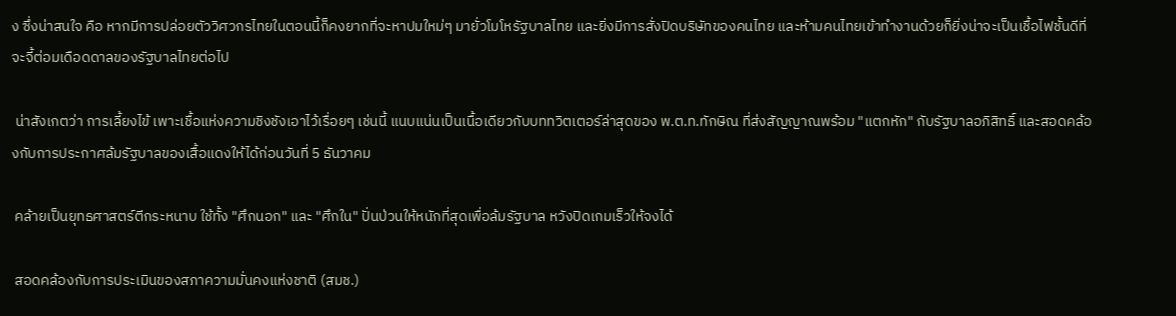ง ซึ่งน่าสนใจ คือ หากมีการปล่อยตัววิศวกรไทยในตอนนี้ก็คงยากที่จะหาปมใหม่ๆ มายั่วโมโหรัฐบาลไทย และยิ่งมีการสั่งปิดบริษัทของคนไทย และห้ามคนไทยเข้าทำงานด้วยก็ยิ่งน่าจะเป็นเชื้อไฟชั้นดีที่จะจี้ต่อมเดือดดาลของรัฐบาลไทยต่อไป

 น่าสังเกตว่า การเลี้ยงไข้ เพาะเชื้อแห่งความชิงชังเอาไว้เรื่อยๆ เช่นนี้ แนบแน่นเป็นเนื้อเดียวกับบททวิตเตอร์ล่าสุดของ พ.ต.ท.ทักษิณ ที่ส่งสัญญาณพร้อม "แตกหัก" กับรัฐบาลอภิสิทธิ์ และสอดคล้องกับการประกาศล้มรัฐบาลของเสื้อแดงให้ได้ก่อนวันที่ 5 ธันวาคม

 คล้ายเป็นยุทธศาสตร์ตีกระหนาบ ใช้ทั้ง "ศึกนอก" และ "ศึกใน" ปั่นป่วนให้หนักที่สุดเพื่อล้มรัฐบาล หวังปิดเกมเร็วให้จงได้

 สอดคล้องกับการประเมินของสภาความมั่นคงแห่งชาติ (สมช.)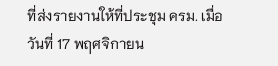ที่ส่งรายงานให้ที่ประชุม ครม. เมื่อวันที่ 17 พฤศจิกายน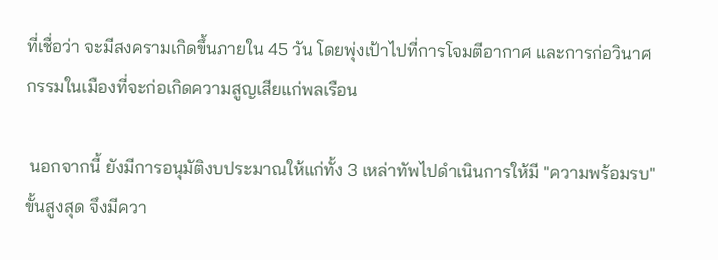ที่เชื่อว่า จะมีสงครามเกิดขึ้นภายใน 45 วัน โดยพุ่งเป้าไปที่การโจมตีอากาศ และการก่อวินาศกรรมในเมืองที่จะก่อเกิดความสูญเสียแก่พลเรือน

 นอกจากนี้ ยังมีการอนุมัติงบประมาณให้แก่ทั้ง 3 เหล่าทัพไปดำเนินการให้มี "ความพร้อมรบ" ขั้นสูงสุด จึงมีควา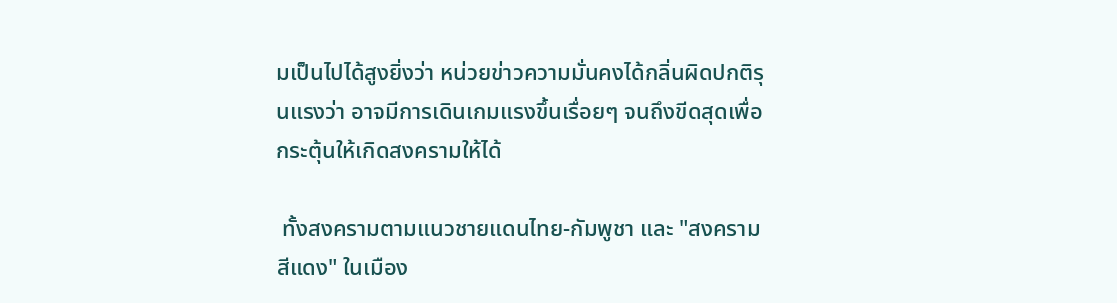มเป็นไปได้สูงยิ่งว่า หน่วยข่าวความมั่นคงได้กลิ่นผิดปกติรุนแรงว่า อาจมีการเดินเกมแรงขึ้นเรื่อยๆ จนถึงขีดสุดเพื่อกระตุ้นให้เกิดสงครามให้ได้

 ทั้งสงครามตามแนวชายแดนไทย-กัมพูชา และ "สงครามสีแดง" ในเมือง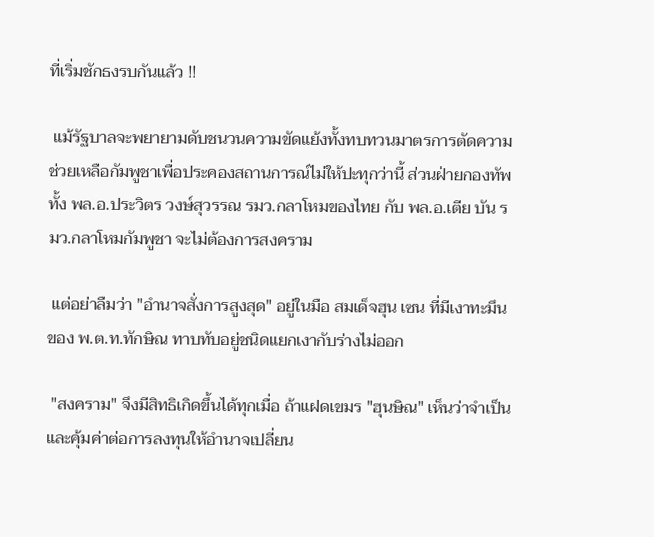ที่เริ่มชักธงรบกันแล้ว !!

 แม้รัฐบาลจะพยายามดับชนวนความขัดแย้งทั้งทบทวนมาตรการตัดความช่วยเหลือกัมพูชาเพื่อประคองสถานการณ์ไม่ให้ปะทุกว่านี้ ส่วนฝ่ายกองทัพทั้ง พล.อ.ประวิตร วงษ์สุวรรณ รมว.กลาโหมของไทย กับ พล.อ.เตีย บัน รมว.กลาโหมกัมพูชา จะไม่ต้องการสงคราม

 แต่อย่าลืมว่า "อำนาจสั่งการสูงสุด" อยู่ในมือ สมเด็จฮุน เซน ที่มีเงาทะมึนของ พ.ต.ท.ทักษิณ ทาบทับอยู่ชนิดแยกเงากับร่างไม่ออก

 "สงคราม" จึงมีสิทธิเกิดขึ้นได้ทุกเมื่อ ถ้าแฝดเขมร "ฮุนษิณ" เห็นว่าจำเป็น และคุ้มค่าต่อการลงทุนให้อำนาจเปลี่ยน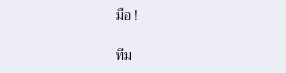มือ !

ทีม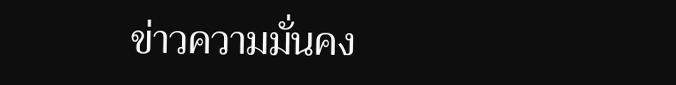ข่าวความมั่นคง